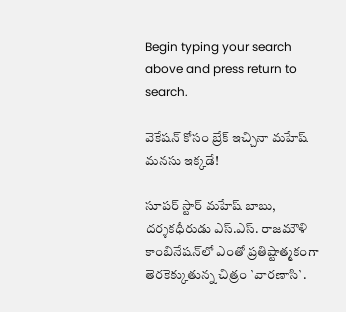Begin typing your search above and press return to search.

వెకేష‌న్ కోసం బ్రేక్ ఇచ్చినా మ‌హేష్ మ‌న‌సు ఇక్క‌డే!

సూపర్ స్టార్ మహేష్ బాబు, దర్శక‌ధీరుడు ఎస్.ఎస్. రాజమౌళి కాంబినేషన్‌లో ఎంతో ప్రతిష్టాత్మకంగా తెరకెక్కుతున్న చిత్రం `వారణాసి`.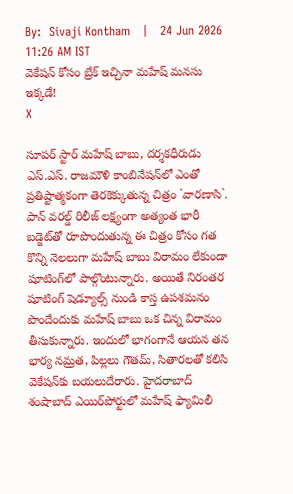By:  Sivaji Kontham   |   24 Jun 2026 11:26 AM IST
వెకేష‌న్ కోసం బ్రేక్ ఇచ్చినా మ‌హేష్ మ‌న‌సు ఇక్క‌డే!
X

సూపర్ స్టార్ మహేష్ బాబు, దర్శక‌ధీరుడు ఎస్.ఎస్. రాజమౌళి కాంబినేషన్‌లో ఎంతో ప్రతిష్టాత్మకంగా తెరకెక్కుతున్న చిత్రం `వారణాసి`. పాన్ వ‌ర‌ల్డ్ రిలీజ్ ల‌క్ష్యంగా అత్యంత‌ భారీ బడ్జెట్‌తో రూపొందుతున్న ఈ చిత్రం కోసం గత కొన్ని నెలలుగా మహేష్ బాబు విరామం లేకుండా షూటింగ్‌లో పాల్గొంటున్నారు. అయితే నిరంతర షూటింగ్ షెడ్యూల్స్ నుండి కాస్త ఉపశమనం పొందేందుకు మహేష్ బాబు ఒక చిన్న విరామం తీసుకున్నారు. ఇందులో భాగంగానే ఆయన తన భార్య నమ్రత, పిల్లలు గౌతమ్, సితారలతో కలిసి వెకేషన్‌కు బయలుదేరారు. హైదరాబాద్ శంషాబాద్ ఎయిర్‌పోర్టులో మ‌హేష్‌ ఫ్యామిలీ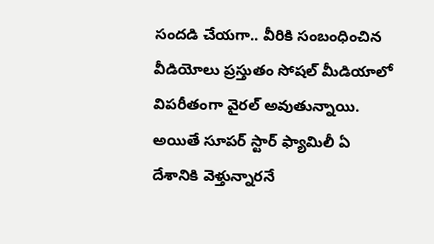సందడి చేయగా.. వీరికి సంబంధించిన వీడియోలు ప్రస్తుతం సోషల్ మీడియాలో విపరీతంగా వైరల్ అవుతున్నాయి. అయితే సూప‌ర్ స్టార్ ఫ్యామిలీ ఏ దేశానికి వెళ్తున్నారనే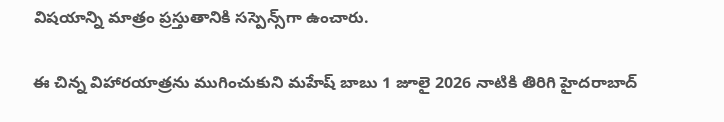విషయాన్ని మాత్రం ప్రస్తుతానికి సస్పెన్స్‌గా ఉంచారు.

ఈ చిన్న విహారయాత్రను ముగించుకుని మహేష్ బాబు 1 జూలై 2026 నాటికి తిరిగి హైదరాబాద్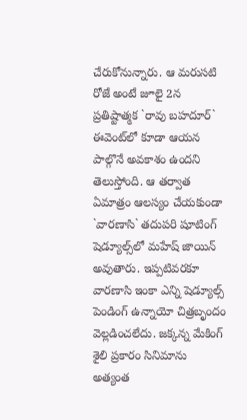చేరుకోనున్నారు. ఆ మరుసటి రోజే అంటే జూలై 2న‌ ప్రతిష్టాత్మక `రావు బహదూర్` ఈవెంట్‌లో కూడా ఆయన పాల్గొనే అవకాశం ఉందని తెలుస్తోంది. ఆ తర్వాత ఏమాత్రం ఆలస్యం చేయకుండా `వారణాసి` తదుపరి షూటింగ్ షెడ్యూల్స్‌లో మహేష్ జాయిన్ అవుతారు. ఇప్ప‌టివ‌ర‌కూ వార‌ణాసి ఇంకా ఎన్ని షెడ్యూల్స్ పెండింగ్ ఉన్నాయో చిత్ర‌బృందం వెల్ల‌డించ‌లేదు. జ‌క్క‌న్న‌ మేకింగ్ శైలి ప్రకారం సినిమాను అత్యంత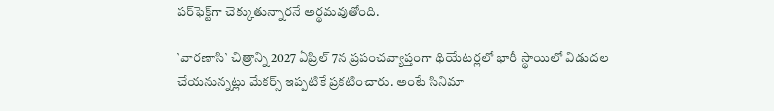పర్‌ఫెక్ట్‌గా చెక్కుతున్నార‌నే అర్థమవుతోంది.

`వారణాసి` చిత్రాన్ని 2027 ఏప్రిల్ 7న ప్రపంచవ్యాప్తంగా థియేటర్లలో భారీ స్థాయిలో విడుదల చేయనున్నట్లు మేకర్స్ ఇప్పటికే ప్రకటించారు. అంటే సినిమా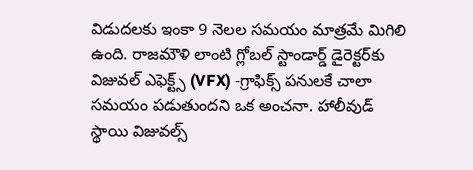విడుదలకు ఇంకా 9 నెలల సమయం మాత్ర‌మే మిగిలి ఉంది. రాజమౌళి లాంటి గ్లోబల్ స్టాండార్డ్ డైరెక్టర్‌కు విజువల్ ఎఫెక్ట్స్ (VFX) -గ్రాఫిక్స్ పనులకే చాలా స‌మ‌యం ప‌డుతుంద‌ని ఒక అంచ‌నా. హాలీవుడ్ స్థాయి విజువల్స్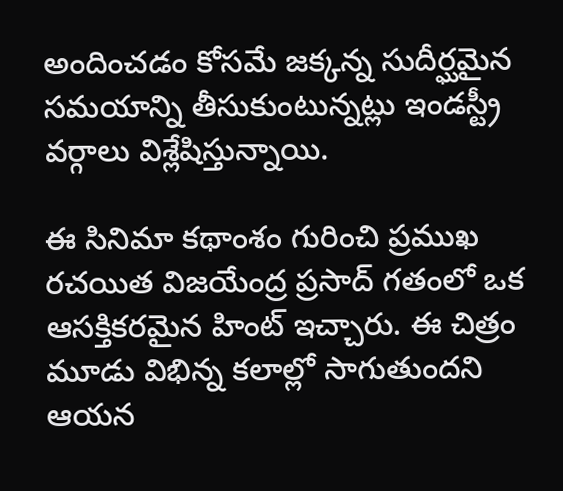అందించడం కోసమే జక్కన్న సుదీర్ఘమైన సమయాన్ని తీసుకుంటున్నట్లు ఇండస్ట్రీ వర్గాలు విశ్లేషిస్తున్నాయి.

ఈ సినిమా కథాంశం గురించి ప్రముఖ రచయిత విజయేంద్ర ప్రసాద్ గతంలో ఒక ఆసక్తికరమైన హింట్ ఇచ్చారు. ఈ చిత్రం మూడు విభిన్న కలాల్లో సాగుతుందని ఆయన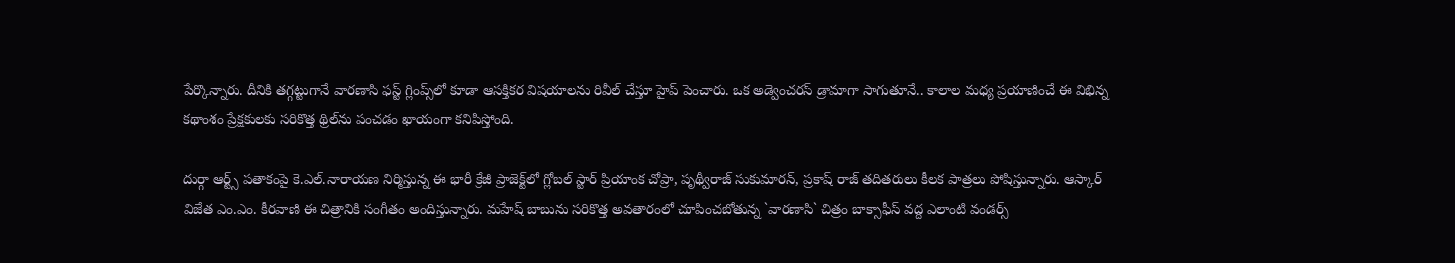పేర్కొన్నారు. దీనికి తగ్గట్టుగానే వార‌ణాసి ఫస్ట్ గ్లింప్స్‌లో కూడా ఆస‌క్తిక‌ర విష‌యాల‌ను రివీల్ చేస్తూ హైప్ పెంచారు. ఒక అడ్వెంచరస్ డ్రామాగా సాగుతూనే.. కాలాల మధ్య ప్రయాణించే ఈ విభిన్న కథాంశం ప్రేక్షకులకు సరికొత్త థ్రిల్‌ను పంచడం ఖాయంగా కనిపిస్తోంది.

దుర్గా ఆర్ట్స్ ప‌తాకంపై కె.ఎల్.నారాయ‌ణ‌ నిర్మిస్తున్న ఈ భారీ క్రేజీ ప్రాజెక్ట్‌లో గ్లోబల్ స్టార్ ప్రియాంక చోప్రా, పృథ్వీరాజ్ సుకుమారన్, ప్రకాష్ రాజ్ త‌దిత‌రులు కీలక పాత్రలు పోషిస్తున్నారు. ఆస్కార్ విజేత ఎం.ఎం. కీరవాణి ఈ చిత్రానికి సంగీతం అందిస్తున్నారు. మహేష్ బాబును సరికొత్త అవతారంలో చూపించబోతున్న `వారణాసి` చిత్రం బాక్సాఫీస్ వద్ద ఎలాంటి వండర్స్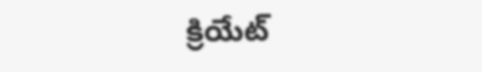క్రియేట్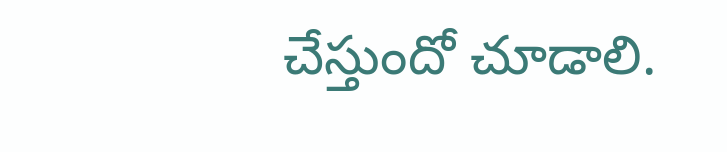చేస్తుందో చూడాలి.